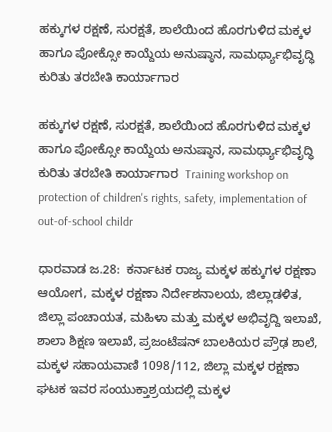ಹಕ್ಕುಗಳ ರಕ್ಷಣೆ, ಸುರಕ್ಷತೆ, ಶಾಲೆಯಿಂದ ಹೊರಗುಳಿದ ಮಕ್ಕಳ ಹಾಗೂ ಪೋಕ್ಸೋ ಕಾಯ್ದೆಯ ಅನುಷ್ಠಾನ, ಸಾಮರ್ಥ್ಯಾಭಿವೃದ್ಧಿ ಕುರಿತು ತರಬೇತಿ ಕಾರ್ಯಾಗಾರ

ಹಕ್ಕುಗಳ ರಕ್ಷಣೆ, ಸುರಕ್ಷತೆ, ಶಾಲೆಯಿಂದ ಹೊರಗುಳಿದ ಮಕ್ಕಳ ಹಾಗೂ ಪೋಕ್ಸೋ ಕಾಯ್ದೆಯ ಅನುಷ್ಠಾನ, ಸಾಮರ್ಥ್ಯಾಭಿವೃದ್ಧಿ ಕುರಿತು ತರಬೇತಿ ಕಾರ್ಯಾಗಾರ  Training workshop on protection of children's rights, safety, implementation of out-of-school childr

ಧಾರವಾಡ ಜ.28:  ಕರ್ನಾಟಕ ರಾಜ್ಯ ಮಕ್ಕಳ ಹಕ್ಕುಗಳ ರಕ್ಷಣಾ ಆಯೋಗ, ಮಕ್ಕಳ ರಕ್ಷಣಾ ನಿರ್ದೇಶನಾಲಯ, ಜಿಲ್ಲಾಡಳಿತ, ಜಿಲ್ಲಾ ಪಂಚಾಯತ, ಮಹಿಳಾ ಮತ್ತು ಮಕ್ಕಳ ಅಭಿವೃದ್ದಿ ಇಲಾಖೆ, ಶಾಲಾ ಶಿಕ್ಷಣ ಇಲಾಖೆ, ಪ್ರಜಂಟೆಷನ್ ಬಾಲಕಿಯರ ಪ್ರೌಢ ಶಾಲೆ, ಮಕ್ಕಳ ಸಹಾಯವಾಣಿ 1098/112, ಜಿಲ್ಲಾ ಮಕ್ಕಳ ರಕ್ಷಣಾ ಘಟಕ ಇವರ ಸಂಯುಕ್ತಾಶ್ರಯದಲ್ಲಿ ಮಕ್ಕಳ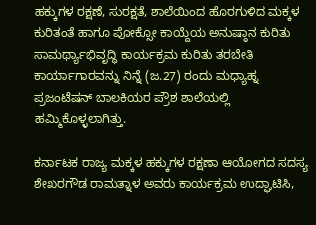ಹಕ್ಕುಗಳ ರಕ್ಷಣೆ, ಸುರಕ್ಷತೆ, ಶಾಲೆಯಿಂದ ಹೊರಗುಳಿದ ಮಕ್ಕಳ ಕುರಿತಂತೆ ಹಾಗೂ ಪೋಕ್ಸೋ ಕಾಯ್ದೆಯ ಅನುಷ್ಠಾನ ಕುರಿತು ಸಾಮರ್ಥ್ಯಾಭಿವೃದ್ಧಿ ಕಾರ್ಯಕ್ರಮ ಕುರಿತು ತರಬೇತಿ ಕಾರ್ಯಾಗಾರವನ್ನು ನಿನ್ನೆ (ಜ.27) ರಂದು ಮಧ್ಯಾಹ್ನ ಪ್ರಜಂಟೆಷನ್ ಬಾಲಕಿಯರ ಪ್ರೌಶ ಶಾಲೆಯಲ್ಲಿ ಹಮ್ಮಿಕೊಳ್ಳಲಾಗಿತ್ತು.

ಕರ್ನಾಟಕ ರಾಜ್ಯ ಮಕ್ಕಳ ಹಕ್ಕುಗಳ ರಕ್ಷಣಾ ಆಯೋಗದ ಸದಸ್ಯ ಶೇಖರಗೌಡ ರಾಮತ್ನಾಳ ಅವರು ಕಾರ್ಯಕ್ರಮ ಉದ್ಘಾಟಿಸಿ,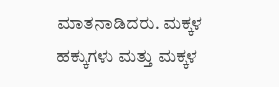ಮಾತನಾಡಿದರು. ಮಕ್ಕಳ ಹಕ್ಕುಗಳು ಮತ್ತು ಮಕ್ಕಳ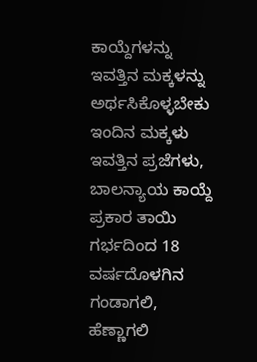ಕಾಯ್ದೆಗಳನ್ನು ಇವತ್ತಿನ ಮಕ್ಕಳನ್ನು ಅರ್ಥಸಿಕೊಳ್ಳಬೇಕು ಇಂದಿನ ಮಕ್ಕಳು ಇವತ್ತಿನ ಪ್ರಜೆಗಳು, ಬಾಲನ್ಯಾಯ ಕಾಯ್ದೆ ಪ್ರಕಾರ ತಾಯಿ ಗರ್ಭದಿಂದ 18 ವರ್ಷದೊಳಗಿನ ಗಂಡಾಗಲಿ, ಹೆಣ್ಣಾಗಲಿ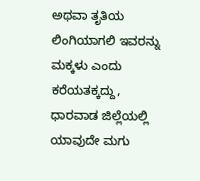ಅಥವಾ ತೃತಿಯ ಲಿಂಗಿಯಾಗಲಿ ಇವರನ್ನು ಮಕ್ಕಳು ಎಂದು ಕರೆಯತಕ್ಕದ್ದು, ಧಾರವಾಡ ಜಿಲ್ಲೆಯಲ್ಲಿ ಯಾವುದೇ ಮಗು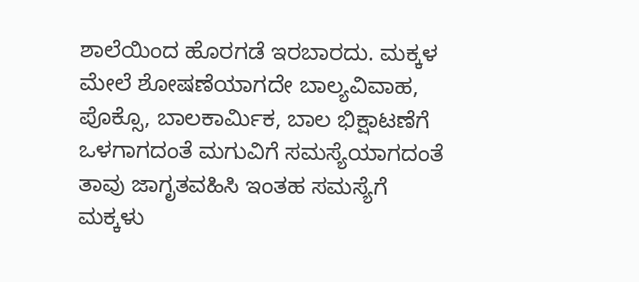ಶಾಲೆಯಿಂದ ಹೊರಗಡೆ ಇರಬಾರದು. ಮಕ್ಕಳ ಮೇಲೆ ಶೋಷಣೆಯಾಗದೇ ಬಾಲ್ಯವಿವಾಹ, ಪೊಕ್ಸೊ, ಬಾಲಕಾರ್ಮಿಕ, ಬಾಲ ಭಿಕ್ಷಾಟಣೆಗೆ ಒಳಗಾಗದಂತೆ ಮಗುವಿಗೆ ಸಮಸ್ಯೆಯಾಗದಂತೆ ತಾವು ಜಾಗೃತವಹಿಸಿ ಇಂತಹ ಸಮಸ್ಯೆಗೆ ಮಕ್ಕಳು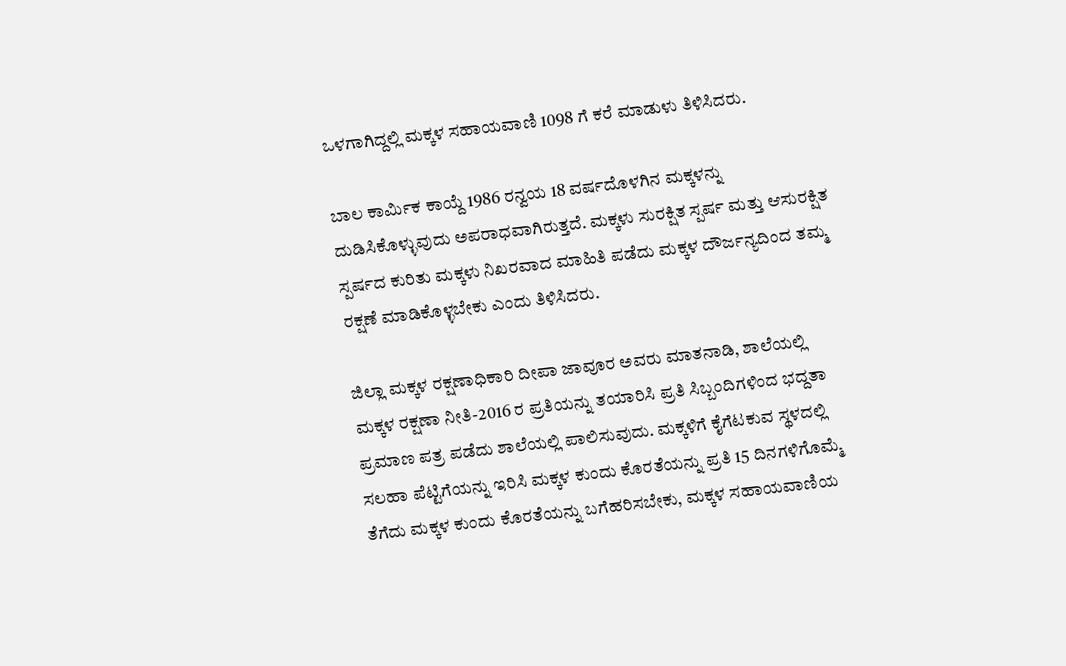ಒಳಗಾಗಿದ್ದಲ್ಲಿ ಮಕ್ಕಳ ಸಹಾಯವಾಣಿ 1098 ಗೆ ಕರೆ ಮಾಡುಳು ತಿಳಿಸಿದರು.

ಬಾಲ ಕಾರ್ಮಿಕ ಕಾಯ್ದೆ 1986 ರನ್ವಯ 18 ವರ್ಷದೊಳಗಿನ ಮಕ್ಕಳನ್ನು ದುಡಿಸಿಕೊಳ್ಳುವುದು ಅಪರಾಧವಾಗಿರುತ್ತದೆ. ಮಕ್ಕಳು ಸುರಕ್ಷಿತ ಸ್ಪರ್ಷ ಮತ್ತು ಆಸುರಕ್ಷಿತ ಸ್ಪರ್ಷದ ಕುರಿತು ಮಕ್ಕಳು ನಿಖರವಾದ ಮಾಹಿತಿ ಪಡೆದು ಮಕ್ಕಳ ದೌರ್ಜನ್ಯದಿಂದ ತಮ್ಮ ರಕ್ಷಣೆ ಮಾಡಿಕೊಳ್ಳಬೇಕು ಎಂದು ತಿಳಿಸಿದರು.

ಜಿಲ್ಲಾ ಮಕ್ಕಳ ರಕ್ಷಣಾಧಿಕಾರಿ ದೀಪಾ ಜಾವೂರ ಅವರು ಮಾತನಾಡಿ, ಶಾಲೆಯಲ್ಲಿ ಮಕ್ಕಳ ರಕ್ಷಣಾ ನೀತಿ-2016 ರ ಪ್ರತಿಯನ್ನು ತಯಾರಿಸಿ ಪ್ರತಿ ಸಿಬ್ಬಂದಿಗಳಿಂದ ಭದ್ದತಾ ಪ್ರಮಾಣ ಪತ್ರ ಪಡೆದು ಶಾಲೆಯಲ್ಲಿ ಪಾಲಿಸುವುದು. ಮಕ್ಕಳಿಗೆ ಕೈಗೆಟಕುವ ಸ್ಥಳದಲ್ಲಿ ಸಲಹಾ ಪೆಟ್ಟಿಗೆಯನ್ನು ಇರಿಸಿ ಮಕ್ಕಳ ಕುಂದು ಕೊರತೆಯನ್ನು ಪ್ರತಿ 15 ದಿನಗಳಿಗೊಮ್ಮೆ ತೆಗೆದು ಮಕ್ಕಳ ಕುಂದು ಕೊರತೆಯನ್ನು ಬಗೆಹರಿಸಬೇಕು, ಮಕ್ಕಳ ಸಹಾಯವಾಣಿಯ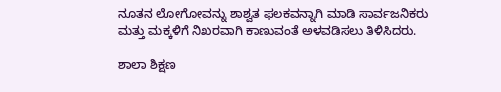ನೂತನ ಲೋಗೋವನ್ನು ಶಾಶ್ವತ ಫಲಕವನ್ನಾಗಿ ಮಾಡಿ ಸಾರ್ವಜನಿಕರು ಮತ್ತು ಮಕ್ಕಳಿಗೆ ನಿಖರವಾಗಿ ಕಾಣುವಂತೆ ಅಳವಡಿಸಲು ತಿಳಿಸಿದರು.

ಶಾಲಾ ಶಿಕ್ಷಣ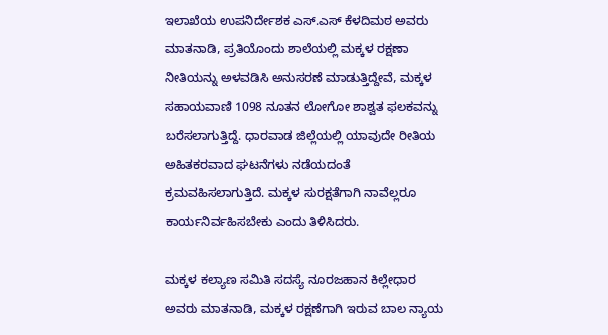ಇಲಾಖೆಯ ಉಪನಿರ್ದೇಶಕ ಎಸ್‌.ಎಸ್ ಕೆಳದಿಮಠ ಅವರು ಮಾತನಾಡಿ, ಪ್ರತಿಯೊಂದು ಶಾಲೆಯಲ್ಲಿ ಮಕ್ಕಳ ರಕ್ಷಣಾ ನೀತಿಯನ್ನು ಅಳವಡಿಸಿ ಅನುಸರಣೆ ಮಾಡುತ್ತಿದ್ದೇವೆ, ಮಕ್ಕಳ ಸಹಾಯವಾಣಿ 1098 ನೂತನ ಲೋಗೋ ಶಾಶ್ವತ ಫಲಕವನ್ನು ಬರೆಸಲಾಗುತ್ತಿದ್ದೆ. ಧಾರವಾಡ ಜಿಲ್ಲೆಯಲ್ಲಿ ಯಾವುದೇ ರೀತಿಯ ಅಹಿತಕರವಾದ ಘಟನೆಗಳು ನಡೆಯದಂತೆ ಕ್ರಮವಹಿಸಲಾಗುತ್ತಿದೆ. ಮಕ್ಕಳ ಸುರಕ್ಷತೆಗಾಗಿ ನಾವೆಲ್ಲರೂ ಕಾರ್ಯನಿರ್ವಹಿಸಬೇಕು ಎಂದು ತಿಳಿಸಿದರು.

ಮಕ್ಕಳ ಕಲ್ಯಾಣ ಸಮಿತಿ ಸದಸ್ಯೆ ನೂರಜಹಾನ ಕಿಲ್ಲೇಧಾರ ಅವರು ಮಾತನಾಡಿ, ಮಕ್ಕಳ ರಕ್ಷಣೆಗಾಗಿ ಇರುವ ಬಾಲ ನ್ಯಾಯ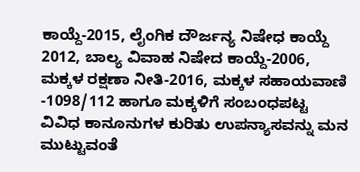ಕಾಯ್ದೆ-2015, ಲೈಂಗಿಕ ದೌರ್ಜನ್ಯ ನಿಷೇಧ ಕಾಯ್ದೆ 2012, ಬಾಲ್ಯ ವಿವಾಹ ನಿಷೇದ ಕಾಯ್ದೆ-2006, ಮಕ್ಕಳ ರಕ್ಷಣಾ ನೀತಿ-2016, ಮಕ್ಕಳ ಸಹಾಯವಾಣಿ -1098/112 ಹಾಗೂ ಮಕ್ಕಳಿಗೆ ಸಂಬಂಧಪಟ್ಟ ವಿವಿಧ ಕಾನೂನುಗಳ ಕುರಿತು ಉಪನ್ಯಾಸವನ್ನು ಮನ ಮುಟ್ಟುವಂತೆ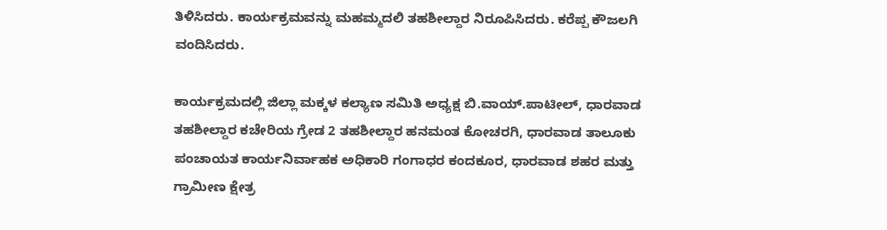ತಿಳಿಸಿದರು. ಕಾರ್ಯಕ್ರಮವನ್ನು ಮಹಮ್ಮದಲಿ ತಹಶೀಲ್ದಾರ ನಿರೂಪಿಸಿದರು. ಕರೆಪ್ಪ ಕೌಜಲಗಿ ವಂದಿಸಿದರು.

ಕಾರ್ಯಕ್ರಮದಲ್ಲಿ ಜಿಲ್ಲಾ ಮಕ್ಕಳ ಕಲ್ಯಾಣ ಸಮಿತಿ ಅಧ್ಯಕ್ಷ ಬಿ.ವಾಯ್‌.ಪಾಟೀಲ್, ಧಾರವಾಡ ತಹಶೀಲ್ದಾರ ಕಚೇರಿಯ ಗ್ರೇಡ 2 ತಹಶೀಲ್ದಾರ ಹನಮಂತ ಕೋಚರಗಿ, ಧಾರವಾಡ ತಾಲೂಕು ಪಂಚಾಯತ ಕಾರ್ಯನಿರ್ವಾಹಕ ಅಧಿಕಾರಿ ಗಂಗಾಧರ ಕಂದಕೂರ, ಧಾರವಾಡ ಶಹರ ಮತ್ತು ಗ್ರಾಮೀಣ ಕ್ಷೇತ್ರ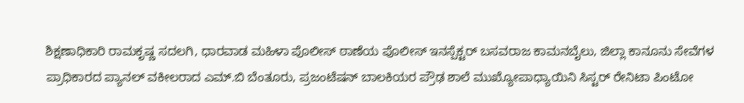ಶಿಕ್ಷಣಾಧಿಕಾರಿ ರಾಮಕೃಷ್ಣ ಸದಲಗಿ, ಧಾರವಾಡ ಮಹಿಳಾ ಪೊಲೀಸ್ ಠಾಣೆಯ ಪೊಲೀಸ್ ಇನಸ್ಪೆಕ್ಟರ್ ಬಸವರಾಜ ಕಾಮನಬೈಲು, ಜಿಲ್ಲಾ ಕಾನೂನು ಸೇವೆಗಳ ಪ್ರಾಧಿಕಾರದ ಪ್ಯಾನಲ್ ವಕೀಲರಾದ ಎಮ್‌.ಬಿ ಬೆಂತೂರು, ಪ್ರಜಂಟೆಷನ್ ಬಾಲಕಿಯರ ಪ್ರೌಢ ಶಾಲೆ ಮುಖ್ಯೋಪಾಧ್ಯಾಯಿನಿ ಸಿಸ್ಟರ್ ರೇನಿಟಾ ಪಿಂಟೋ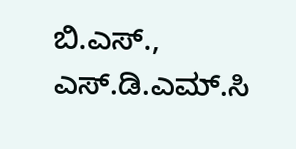ಬಿ.ಎಸ್‌.,  ಎಸ್‌.ಡಿ.ಎಮ್‌.ಸಿ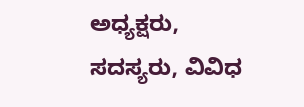ಅಧ್ಯಕ್ಷರು, ಸದಸ್ಯರು, ವಿವಿಧ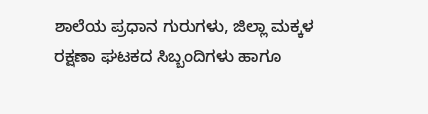ಶಾಲೆಯ ಪ್ರಧಾನ ಗುರುಗಳು, ಜಿಲ್ಲಾ ಮಕ್ಕಳ ರಕ್ಷಣಾ ಘಟಕದ ಸಿಬ್ಬಂದಿಗಳು ಹಾಗೂ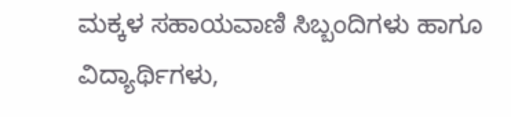ಮಕ್ಕಳ ಸಹಾಯವಾಣಿ ಸಿಬ್ಬಂದಿಗಳು ಹಾಗೂ ವಿದ್ಯಾರ್ಥಿಗಳು,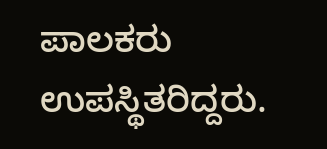ಪಾಲಕರು ಉಪಸ್ಥಿತರಿದ್ದರು.